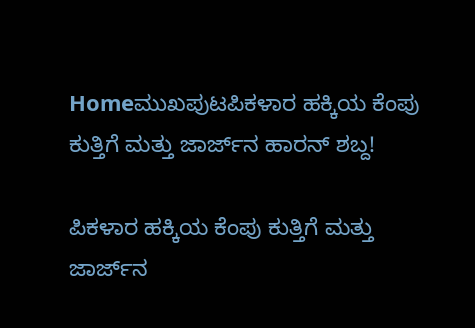Homeಮುಖಪುಟಪಿಕಳಾರ ಹಕ್ಕಿಯ ಕೆಂಪು ಕುತ್ತಿಗೆ ಮತ್ತು ಜಾರ್ಜ್‌ನ ಹಾರನ್ ಶಬ್ದ!

ಪಿಕಳಾರ ಹಕ್ಕಿಯ ಕೆಂಪು ಕುತ್ತಿಗೆ ಮತ್ತು ಜಾರ್ಜ್‌ನ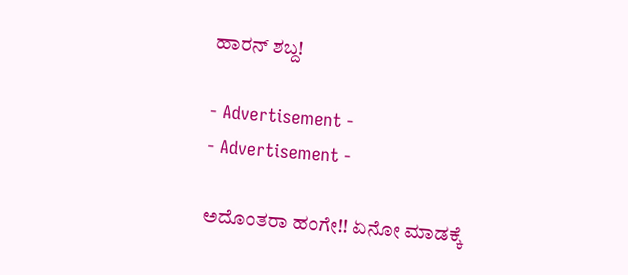ಹಾರನ್ ಶಬ್ದ!

- Advertisement -
- Advertisement -

ಅದೊಂತರಾ ಹಂಗೇ!! ಏನೋ ಮಾಡಕ್ಕೆ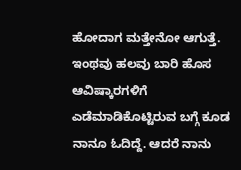ಹೋದಾಗ ಮತ್ತೇನೋ ಆಗುತ್ತೆ. ಇಂಥವು ಹಲವು ಬಾರಿ ಹೊಸ ಆವಿಷ್ಕಾರಗಳಿಗೆ ಎಡೆಮಾಡಿಕೊಟ್ಟಿರುವ ಬಗ್ಗೆ ಕೂಡ ನಾನೂ ಓದಿದ್ದೆ. ಆದರೆ ನಾನು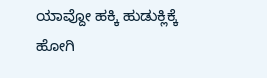ಯಾವ್ದೋ ಹಕ್ಕಿ ಹುಡುಕ್ಲಿಕ್ಕೆ ಹೋಗಿ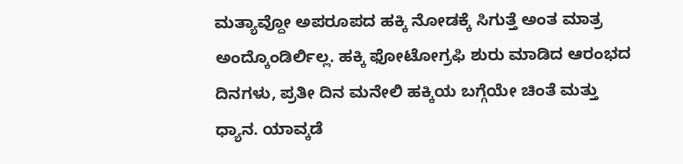ಮತ್ಯಾವ್ದೋ ಅಪರೂಪದ ಹಕ್ಕಿ ನೋಡಕ್ಕೆ ಸಿಗುತ್ತೆ ಅಂತ ಮಾತ್ರ ಅಂದ್ಕೊಂಡಿರ್ಲಿಲ್ಲ. ಹಕ್ಕಿ ಫೋಟೋಗ್ರಫಿ ಶುರು ಮಾಡಿದ ಆರಂಭದ ದಿನಗಳು, ಪ್ರತೀ ದಿನ ಮನೇಲಿ ಹಕ್ಕಿಯ ಬಗ್ಗೆಯೇ ಚಿಂತೆ ಮತ್ತು ಧ್ಯಾನ. ಯಾವ್ಕಡೆ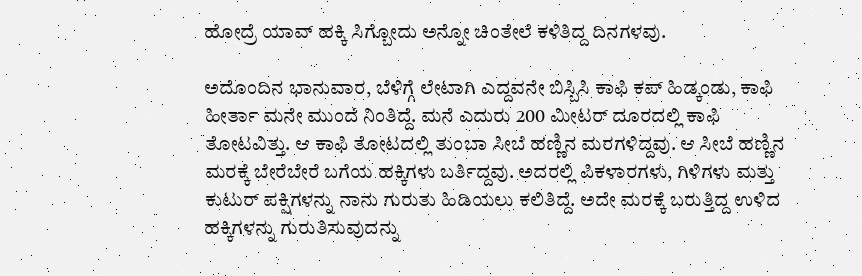ಹೋದ್ರೆ ಯಾವ್ ಹಕ್ಕಿ ಸಿಗ್ಬೋದು ಅನ್ನೋ ಚಿಂತೇಲೆ ಕಳಿತಿದ್ದ ದಿನಗಳವು.

ಅದೊಂದಿನ ಭಾನುವಾರ, ಬೆಳಿಗ್ಗೆ ಲೇಟಾಗಿ ಎದ್ದವನೇ ಬಿಸ್ಬಿಸಿ ಕಾಫಿ ಕಪ್ ಹಿಡ್ಕಂಡು, ಕಾಫಿ ಹೀರ್ತಾ ಮನೇ ಮುಂದೆ ನಿಂತಿದ್ದೆ. ಮನೆ ಎದುರು 200 ಮೀಟರ್ ದೂರದಲ್ಲಿ ಕಾಫಿ ತೋಟವಿತ್ತು. ಆ ಕಾಫಿ ತೋಟದಲ್ಲಿ ತುಂಬಾ ಸೀಬೆ ಹಣ್ಣಿನ ಮರಗಳಿದ್ದವು. ಆ ಸೀಬೆ ಹಣ್ಣಿನ ಮರಕ್ಕೆ ಬೇರೆಬೇರೆ ಬಗೆಯ ಹಕ್ಕಿಗಳು ಬರ್ತಿದ್ದವು. ಅದರಲ್ಲಿ ಪಿಕಳಾರಗಳು, ಗಿಳಿಗಳು ಮತ್ತು ಕುಟುರ್ ಪಕ್ಷಿಗಳನ್ನು ನಾನು ಗುರುತು ಹಿಡಿಯಲು ಕಲಿತಿದ್ದೆ. ಅದೇ ಮರಕ್ಕೆ ಬರುತ್ತಿದ್ದ ಉಳಿದ ಹಕ್ಕಿಗಳನ್ನು ಗುರುತಿಸುವುದನ್ನು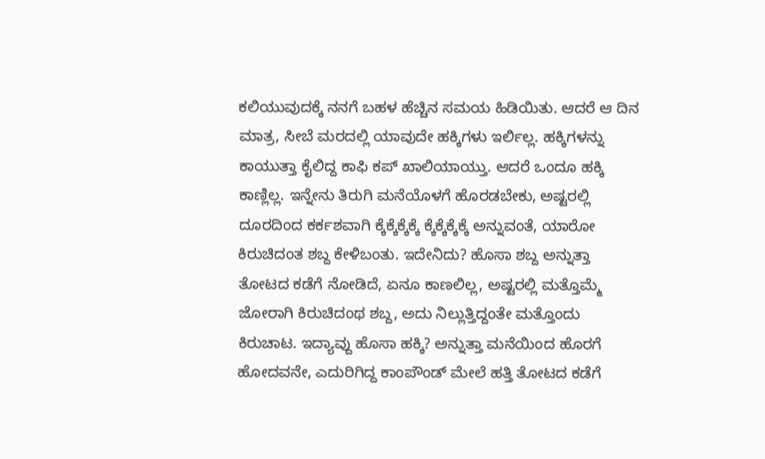ಕಲಿಯುವುದಕ್ಕೆ ನನಗೆ ಬಹಳ ಹೆಚ್ಚಿನ ಸಮಯ ಹಿಡಿಯಿತು. ಆದರೆ ಆ ದಿನ ಮಾತ್ರ, ಸೀಬೆ ಮರದಲ್ಲಿ ಯಾವುದೇ ಹಕ್ಕಿಗಳು ಇರ್ಲಿಲ್ಲ. ಹಕ್ಕಿಗಳನ್ನು ಕಾಯುತ್ತಾ ಕೈಲಿದ್ದ ಕಾಫಿ ಕಪ್ ಖಾಲಿಯಾಯ್ತು. ಆದರೆ ಒಂದೂ ಹಕ್ಕಿ ಕಾಣ್ಲಿಲ್ಲ. ಇನ್ನೇನು ತಿರುಗಿ ಮನೆಯೊಳಗೆ ಹೊರಡಬೇಕು, ಅಷ್ಟರಲ್ಲಿ ದೂರದಿಂದ ಕರ್ಕಶವಾಗಿ ಕ್ಕೆಕ್ಕೆಕ್ಕೆಕ್ಕೆ ಕ್ಕೆಕ್ಕೆಕ್ಕೆಕ್ಕೆ ಅನ್ನುವಂತೆ, ಯಾರೋ ಕಿರುಚಿದಂತ ಶಬ್ದ ಕೇಳಿಬಂತು. ಇದೇನಿದು? ಹೊಸಾ ಶಬ್ದ ಅನ್ನುತ್ತಾ ತೋಟದ ಕಡೆಗೆ ನೋಡಿದೆ, ಏನೂ ಕಾಣಲಿಲ್ಲ, ಅಷ್ಟರಲ್ಲಿ ಮತ್ತೊಮ್ಮೆ ಜೋರಾಗಿ ಕಿರುಚಿದಂಥ ಶಬ್ದ, ಅದು ನಿಲ್ಲುತ್ತಿದ್ದಂತೇ ಮತ್ತೊಂದು ಕಿರುಚಾಟ. ಇದ್ಯಾವ್ದು ಹೊಸಾ ಹಕ್ಕಿ? ಅನ್ನುತ್ತಾ ಮನೆಯಿಂದ ಹೊರಗೆ ಹೋದವನೇ, ಎದುರಿಗಿದ್ದ ಕಾಂಪೌಂಡ್ ಮೇಲೆ ಹತ್ತಿ ತೋಟದ ಕಡೆಗೆ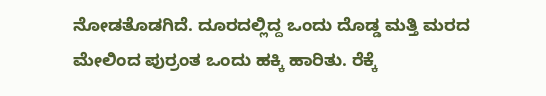ನೋಡತೊಡಗಿದೆ. ದೂರದಲ್ಲಿದ್ದ ಒಂದು ದೊಡ್ಡ ಮತ್ತಿ ಮರದ ಮೇಲಿಂದ ಪುರ್ರಂತ ಒಂದು ಹಕ್ಕಿ ಹಾರಿತು. ರೆಕ್ಕೆ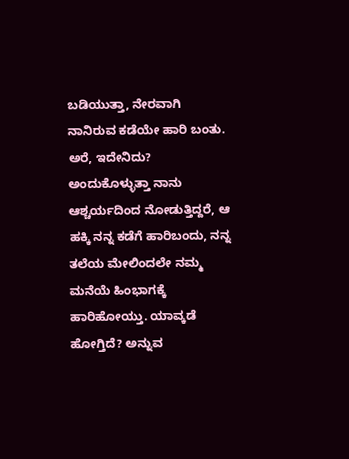ಬಡಿಯುತ್ತಾ, ನೇರವಾಗಿ ನಾನಿರುವ ಕಡೆಯೇ ಹಾರಿ ಬಂತು. ಅರೆ, ಇದೇನಿದು? ಅಂದುಕೊಳ್ಳುತ್ತಾ ನಾನು ಆಶ್ಚರ್ಯದಿಂದ ನೋಡುತ್ತಿದ್ದರೆ, ಆ ಹಕ್ಕಿ ನನ್ನ ಕಡೆಗೆ ಹಾರಿಬಂದು, ನನ್ನ ತಲೆಯ ಮೇಲಿಂದಲೇ ನಮ್ಮ ಮನೆಯೆ ಹಿಂಭಾಗಕ್ಕೆ ಹಾರಿಹೋಯ್ತು. ಯಾವ್ಕಡೆ ಹೋಗ್ತಿದೆ? ಅನ್ನುವ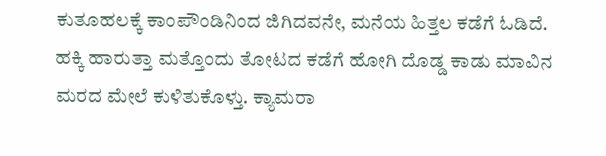ಕುತೂಹಲಕ್ಕೆ ಕಾಂಪೌಂಡಿನಿಂದ ಜಿಗಿದವನೇ, ಮನೆಯ ಹಿತ್ತಲ ಕಡೆಗೆ ಓಡಿದೆ. ಹಕ್ಕಿ ಹಾರುತ್ತಾ ಮತ್ತೊಂದು ತೋಟದ ಕಡೆಗೆ ಹೋಗಿ ದೊಡ್ಡ ಕಾಡು ಮಾವಿನ ಮರದ ಮೇಲೆ ಕುಳಿತುಕೊಳ್ತು. ಕ್ಯಾಮರಾ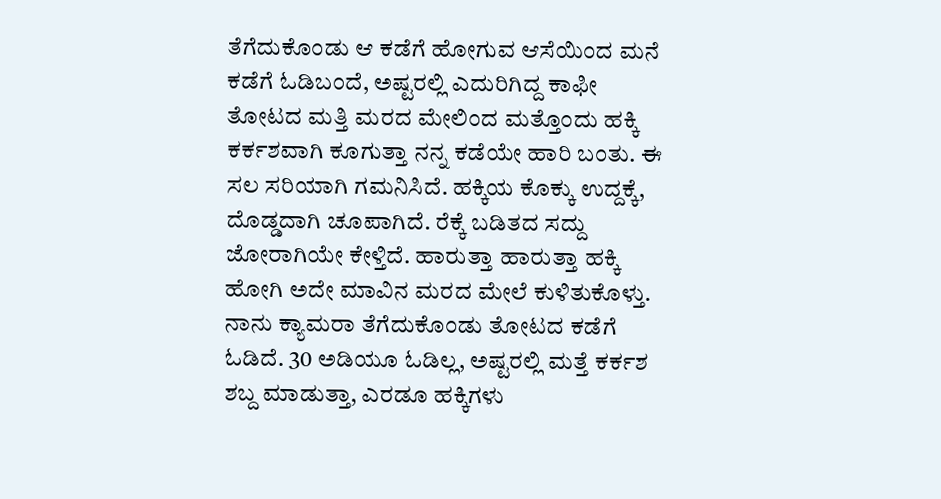ತೆಗೆದುಕೊಂಡು ಆ ಕಡೆಗೆ ಹೋಗುವ ಆಸೆಯಿಂದ ಮನೆ ಕಡೆಗೆ ಓಡಿಬಂದೆ, ಅಷ್ಟರಲ್ಲಿ ಎದುರಿಗಿದ್ದ ಕಾಫೀ ತೋಟದ ಮತ್ತಿ ಮರದ ಮೇಲಿಂದ ಮತ್ತೊಂದು ಹಕ್ಕಿ ಕರ್ಕಶವಾಗಿ ಕೂಗುತ್ತಾ ನನ್ನ ಕಡೆಯೇ ಹಾರಿ ಬಂತು. ಈ ಸಲ ಸರಿಯಾಗಿ ಗಮನಿಸಿದೆ. ಹಕ್ಕಿಯ ಕೊಕ್ಕು ಉದ್ದಕ್ಕೆ, ದೊಡ್ಡದಾಗಿ ಚೂಪಾಗಿದೆ. ರೆಕ್ಕೆ ಬಡಿತದ ಸದ್ದು ಜೋರಾಗಿಯೇ ಕೇಳ್ತಿದೆ. ಹಾರುತ್ತಾ ಹಾರುತ್ತಾ ಹಕ್ಕಿ ಹೋಗಿ ಅದೇ ಮಾವಿನ ಮರದ ಮೇಲೆ ಕುಳಿತುಕೊಳ್ತು. ನಾನು ಕ್ಯಾಮರಾ ತೆಗೆದುಕೊಂಡು ತೋಟದ ಕಡೆಗೆ ಓಡಿದೆ. 30 ಅಡಿಯೂ ಓಡಿಲ್ಲ, ಅಷ್ಟರಲ್ಲಿ ಮತ್ತೆ ಕರ್ಕಶ ಶಬ್ದ ಮಾಡುತ್ತಾ, ಎರಡೂ ಹಕ್ಕಿಗಳು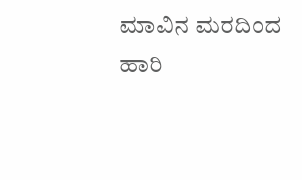ಮಾವಿನ ಮರದಿಂದ ಹಾರಿ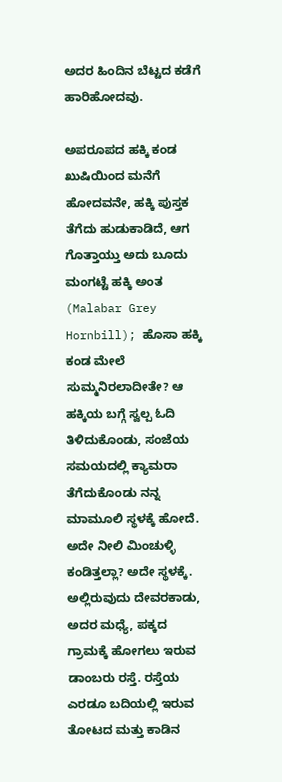ಅದರ ಹಿಂದಿನ ಬೆಟ್ಟದ ಕಡೆಗೆ ಹಾರಿಹೋದವು.

ಅಪರೂಪದ ಹಕ್ಕಿ ಕಂಡ ಖುಷಿಯಿಂದ ಮನೆಗೆ ಹೋದವನೇ, ಹಕ್ಕಿ ಪುಸ್ತಕ ತೆಗೆದು ಹುಡುಕಾಡಿದೆ, ಆಗ ಗೊತ್ತಾಯ್ತು ಅದು ಬೂದು ಮಂಗಟ್ಟೆ ಹಕ್ಕಿ ಅಂತ (Malabar Grey Hornbill); ಹೊಸಾ ಹಕ್ಕಿ ಕಂಡ ಮೇಲೆ ಸುಮ್ಮನಿರಲಾದೀತೇ? ಆ ಹಕ್ಕಿಯ ಬಗ್ಗೆ ಸ್ವಲ್ಪ ಓದಿ ತಿಳಿದುಕೊಂಡು, ಸಂಜೆಯ ಸಮಯದಲ್ಲಿ ಕ್ಯಾಮರಾ ತೆಗೆದುಕೊಂಡು ನನ್ನ ಮಾಮೂಲಿ ಸ್ಥಳಕ್ಕೆ ಹೋದೆ. ಅದೇ ನೀಲಿ ಮಿಂಚುಳ್ಳಿ ಕಂಡಿತ್ತಲ್ಲಾ? ಅದೇ ಸ್ಥಳಕ್ಕೆ. ಅಲ್ಲಿರುವುದು ದೇವರಕಾಡು, ಅದರ ಮಧ್ಯೆ, ಪಕ್ಕದ ಗ್ರಾಮಕ್ಕೆ ಹೋಗಲು ಇರುವ ಡಾಂಬರು ರಸ್ತೆ. ರಸ್ತೆಯ ಎರಡೂ ಬದಿಯಲ್ಲಿ ಇರುವ ತೋಟದ ಮತ್ತು ಕಾಡಿನ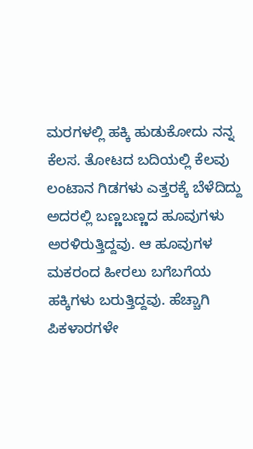ಮರಗಳಲ್ಲಿ ಹಕ್ಕಿ ಹುಡುಕೋದು ನನ್ನ ಕೆಲಸ. ತೋಟದ ಬದಿಯಲ್ಲಿ ಕೆಲವು ಲಂಟಾನ ಗಿಡಗಳು ಎತ್ತರಕ್ಕೆ ಬೆಳೆದಿದ್ದು ಅದರಲ್ಲಿ ಬಣ್ಣಬಣ್ಣದ ಹೂವುಗಳು ಅರಳಿರುತ್ತಿದ್ದವು. ಆ ಹೂವುಗಳ ಮಕರಂದ ಹೀರಲು ಬಗೆಬಗೆಯ ಹಕ್ಕಿಗಳು ಬರುತ್ತಿದ್ದವು. ಹೆಚ್ಚಾಗಿ ಪಿಕಳಾರಗಳೇ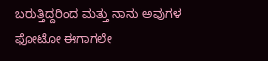ಬರುತ್ತಿದ್ದರಿಂದ ಮತ್ತು ನಾನು ಅವುಗಳ ಫೋಟೋ ಈಗಾಗಲೇ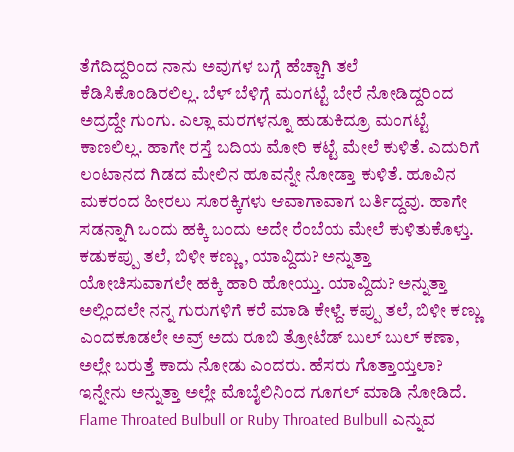ತೆಗೆದಿದ್ದರಿಂದ ನಾನು ಅವುಗಳ ಬಗ್ಗೆ ಹೆಚ್ಚಾಗಿ ತಲೆ ಕೆಡಿಸಿಕೊಂಡಿರಲಿಲ್ಲ. ಬೆಳ್ ಬೆಳಿಗ್ಗೆ ಮಂಗಟ್ಟೆ ಬೇರೆ ನೋಡಿದ್ದರಿಂದ ಅದ್ರದ್ದೇ ಗುಂಗು. ಎಲ್ಲಾ ಮರಗಳನ್ನೂ ಹುಡುಕಿದ್ರೂ ಮಂಗಟ್ಟೆ ಕಾಣಲಿಲ್ಲ. ಹಾಗೇ ರಸ್ತೆ ಬದಿಯ ಮೋರಿ ಕಟ್ಟೆ ಮೇಲೆ ಕುಳಿತೆ. ಎದುರಿಗೆ ಲಂಟಾನದ ಗಿಡದ ಮೇಲಿನ ಹೂವನ್ನೇ ನೋಡ್ತಾ ಕುಳಿತೆ. ಹೂವಿನ ಮಕರಂದ ಹೀರಲು ಸೂರಕ್ಕಿಗಳು ಆವಾಗಾವಾಗ ಬರ್ತಿದ್ದವು. ಹಾಗೇ ಸಡನ್ನಾಗಿ ಒಂದು ಹಕ್ಕಿ ಬಂದು ಅದೇ ರೆಂಬೆಯ ಮೇಲೆ ಕುಳಿತುಕೊಳ್ತು. ಕಡುಕಪ್ಪು ತಲೆ, ಬಿಳೀ ಕಣ್ಣು, ಯಾವ್ದಿದು? ಅನ್ನುತ್ತಾ ಯೋಚಿಸುವಾಗಲೇ ಹಕ್ಕಿ ಹಾರಿ ಹೋಯ್ತು. ಯಾವ್ದಿದು? ಅನ್ನುತ್ತಾ ಅಲ್ಲಿಂದಲೇ ನನ್ನ ಗುರುಗಳಿಗೆ ಕರೆ ಮಾಡಿ ಕೇಳ್ದೆ. ಕಪ್ಪು ತಲೆ, ಬಿಳೀ ಕಣ್ಣು ಎಂದಕೂಡಲೇ ಅವ್ರ್ ಅದು ರೂಬಿ ತ್ರೋಟೆಡ್ ಬುಲ್ ಬುಲ್ ಕಣಾ, ಅಲ್ಲೇ ಬರುತ್ತೆ ಕಾದು ನೋಡು ಎಂದರು. ಹೆಸರು ಗೊತ್ತಾಯ್ತಲಾ? ಇನ್ನೇನು ಅನ್ನುತ್ತಾ ಅಲ್ಲೇ ಮೊಬೈಲಿನಿಂದ ಗೂಗಲ್ ಮಾಡಿ ನೋಡಿದೆ. Flame Throated Bulbull or Ruby Throated Bulbull ಎನ್ನುವ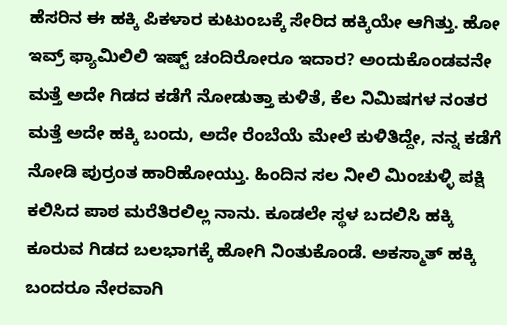ಹೆಸರಿನ ಈ ಹಕ್ಕಿ ಪಿಕಳಾರ ಕುಟುಂಬಕ್ಕೆ ಸೇರಿದ ಹಕ್ಕಿಯೇ ಆಗಿತ್ತು. ಹೋ ಇವ್ರ್ ಫ್ಯಾಮಿಲಿಲಿ ಇಷ್ಟ್ ಚಂದಿರೋರೂ ಇದಾರ? ಅಂದುಕೊಂಡವನೇ ಮತ್ತೆ ಅದೇ ಗಿಡದ ಕಡೆಗೆ ನೋಡುತ್ತಾ ಕುಳಿತೆ, ಕೆಲ ನಿಮಿಷಗಳ ನಂತರ ಮತ್ತೆ ಅದೇ ಹಕ್ಕಿ ಬಂದು, ಅದೇ ರೆಂಬೆಯೆ ಮೇಲೆ ಕುಳಿತಿದ್ದೇ, ನನ್ನ ಕಡೆಗೆ ನೋಡಿ ಪುರ್ರಂತ ಹಾರಿಹೋಯ್ತು. ಹಿಂದಿನ ಸಲ ನೀಲಿ ಮಿಂಚುಳ್ಳಿ ಪಕ್ಷಿ ಕಲಿಸಿದ ಪಾಠ ಮರೆತಿರಲಿಲ್ಲ ನಾನು. ಕೂಡಲೇ ಸ್ಥಳ ಬದಲಿಸಿ ಹಕ್ಕಿ ಕೂರುವ ಗಿಡದ ಬಲಭಾಗಕ್ಕೆ ಹೋಗಿ ನಿಂತುಕೊಂಡೆ. ಅಕಸ್ಮಾತ್ ಹಕ್ಕಿ ಬಂದರೂ ನೇರವಾಗಿ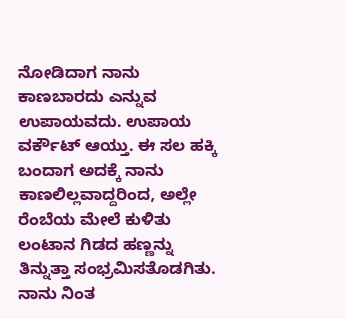ನೋಡಿದಾಗ ನಾನು ಕಾಣಬಾರದು ಎನ್ನುವ ಉಪಾಯವದು. ಉಪಾಯ ವರ್ಕೌಟ್ ಆಯ್ತು. ಈ ಸಲ ಹಕ್ಕಿ ಬಂದಾಗ ಅದಕ್ಕೆ ನಾನು ಕಾಣಲಿಲ್ಲವಾದ್ದರಿಂದ, ಅಲ್ಲೇ ರೆಂಬೆಯ ಮೇಲೆ ಕುಳಿತು ಲಂಟಾನ ಗಿಡದ ಹಣ್ಣನ್ನು ತಿನ್ನುತ್ತಾ ಸಂಭ್ರಮಿಸತೊಡಗಿತು. ನಾನು ನಿಂತ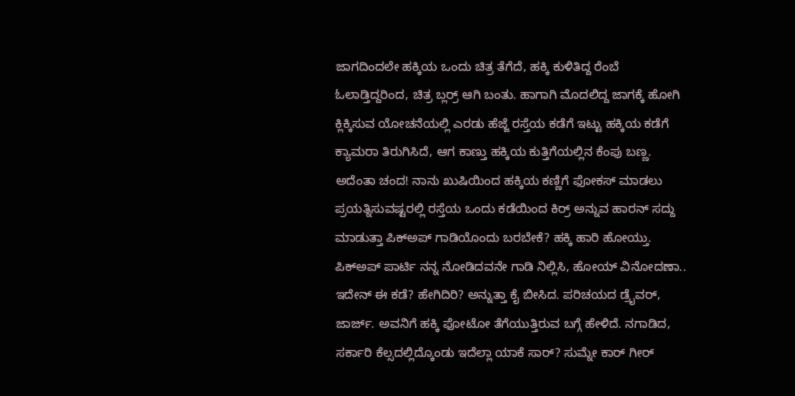ಜಾಗದಿಂದಲೇ ಹಕ್ಕಿಯ ಒಂದು ಚಿತ್ರ ತೆಗೆದೆ, ಹಕ್ಕಿ ಕುಳಿತಿದ್ದ ರೆಂಬೆ ಓಲಾಡ್ತಿದ್ದರಿಂದ, ಚಿತ್ರ ಬ್ಲರ್ರ್ ಆಗಿ ಬಂತು. ಹಾಗಾಗಿ ಮೊದಲಿದ್ದ ಜಾಗಕ್ಕೆ ಹೋಗಿ ಕ್ಲಿಕ್ಕಿಸುವ ಯೋಚನೆಯಲ್ಲಿ ಎರಡು ಹೆಜ್ಜೆ ರಸ್ತೆಯ ಕಡೆಗೆ ಇಟ್ಟು ಹಕ್ಕಿಯ ಕಡೆಗೆ ಕ್ಯಾಮರಾ ತಿರುಗಿಸಿದೆ, ಆಗ ಕಾಣ್ತು ಹಕ್ಕಿಯ ಕುತ್ತಿಗೆಯಲ್ಲಿನ ಕೆಂಪು ಬಣ್ಣ. ಅದೆಂತಾ ಚಂದ! ನಾನು ಖುಷಿಯಿಂದ ಹಕ್ಕಿಯ ಕಣ್ಣಿಗೆ ಫೋಕಸ್ ಮಾಡಲು ಪ್ರಯತ್ನಿಸುವಷ್ಟರಲ್ಲಿ ರಸ್ತೆಯ ಒಂದು ಕಡೆಯಿಂದ ಕಿರ್ರ್ ಅನ್ನುವ ಹಾರನ್ ಸದ್ದು ಮಾಡುತ್ತಾ ಪಿಕ್‌ಅಪ್ ಗಾಡಿಯೊಂದು ಬರಬೇಕೆ? ಹಕ್ಕಿ ಹಾರಿ ಹೋಯ್ತು. ಪಿಕ್‌ಅಪ್ ಪಾರ್ಟಿ ನನ್ನ ನೋಡಿದವನೇ ಗಾಡಿ ನಿಲ್ಲಿಸಿ, ಹೋಯ್ ವಿನೋದಣಾ.. ಇದೇನ್ ಈ ಕಡೆ? ಹೇಗಿದಿರಿ? ಅನ್ನುತ್ತಾ ಕೈ ಬೀಸಿದ. ಪರಿಚಯದ ಡ್ರೈವರ್, ಜಾರ್ಜ್. ಅವನಿಗೆ ಹಕ್ಕಿ ಫೋಟೋ ತೆಗೆಯುತ್ತಿರುವ ಬಗ್ಗೆ ಹೇಳಿದೆ. ನಗಾಡಿದ, ಸರ್ಕಾರಿ ಕೆಲ್ಸದಲ್ಲಿದ್ಕೊಂಡು ಇದೆಲ್ಲಾ ಯಾಕೆ ಸಾರ್? ಸುಮ್ನೇ ಕಾರ್ ಗೀರ್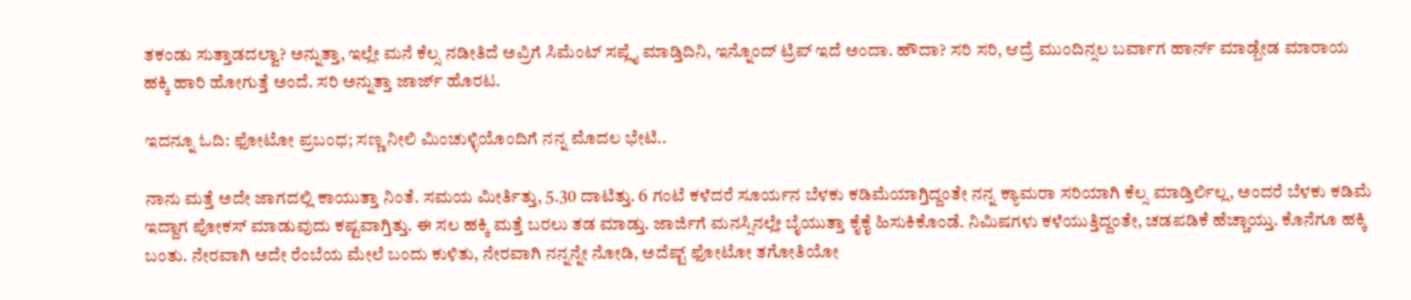ತಕಂಡು ಸುತ್ತಾಡದಲ್ವಾ? ಅನ್ನುತ್ತಾ, ಇಲ್ಲೇ ಮನೆ ಕೆಲ್ಸ ನಡೀತಿದೆ ಅವ್ರಿಗೆ ಸಿಮೆಂಟ್ ಸಪ್ಲೈ ಮಾಡ್ತಿದಿನಿ, ಇನ್ನೊಂದ್ ಟ್ರಿಪ್ ಇದೆ ಅಂದಾ. ಹೌದಾ? ಸರಿ ಸರಿ, ಆದ್ರೆ ಮುಂದಿನ್ಸಲ ಬರ್ವಾಗ ಹಾರ್ನ್ ಮಾಡ್ಬೇಡ ಮಾರಾಯ ಹಕ್ಕಿ ಹಾರಿ ಹೋಗುತ್ತೆ ಅಂದೆ. ಸರಿ ಅನ್ನುತ್ತಾ ಜಾರ್ಜ್ ಹೊರಟ.

ಇದನ್ನೂ ಓದಿ: ಫೋಟೋ ಪ್ರಬಂಧ; ಸಣ್ಣ ನೀಲಿ ಮಿಂಚುಳ್ಳಿಯೊಂದಿಗೆ ನನ್ನ ಮೊದಲ ಭೇಟಿ..

ನಾನು ಮತ್ತೆ ಅದೇ ಜಾಗದಲ್ಲಿ ಕಾಯುತ್ತಾ ನಿಂತೆ. ಸಮಯ ಮೀರ್ತಿತ್ತು, 5.30 ದಾಟಿತ್ತು. 6 ಗಂಟೆ ಕಳೆದರೆ ಸೂರ್ಯನ ಬೆಳಕು ಕಡಿಮೆಯಾಗ್ತಿದ್ದಂತೇ ನನ್ನ ಕ್ಯಾಮರಾ ಸರಿಯಾಗಿ ಕೆಲ್ಸ ಮಾಡ್ತಿರ್ಲಿಲ್ಲ, ಅಂದರೆ ಬೆಳಕು ಕಡಿಮೆ ಇದ್ದಾಗ ಪೋಕಸ್ ಮಾಡುವುದು ಕಷ್ಟವಾಗ್ತಿತ್ತು. ಈ ಸಲ ಹಕ್ಕಿ ಮತ್ತೆ ಬರಲು ತಡ ಮಾಡ್ತು. ಜಾರ್ಜಿಗೆ ಮನಸ್ಸಿನಲ್ಲೇ ಬೈಯುತ್ತಾ ಕೈಕೈ ಹಿಸುಕಿಕೊಂಡೆ. ನಿಮಿಷಗಳು ಕಳೆಯುತ್ತಿದ್ದಂತೇ, ಚಡಪಡಿಕೆ ಹೆಚ್ಚಾಯ್ತು. ಕೊನೆಗೂ ಹಕ್ಕಿ ಬಂತು. ನೇರವಾಗಿ ಅದೇ ರೆಂಬೆಯ ಮೇಲೆ ಬಂದು ಕುಳಿತು, ನೇರವಾಗಿ ನನ್ನನ್ನೇ ನೋಡಿ, ಅದೆಷ್ಟ್ ಫೋಟೋ ತಗೋತಿಯೋ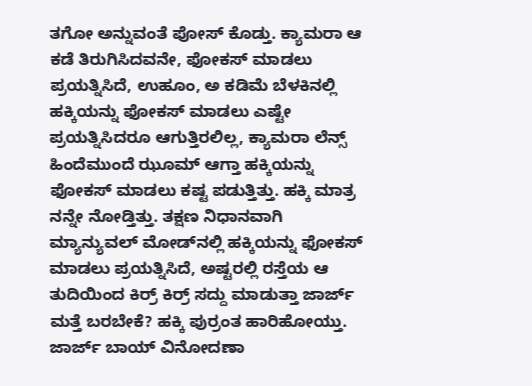ತಗೋ ಅನ್ನುವಂತೆ ಪೋಸ್ ಕೊಡ್ತು. ಕ್ಯಾಮರಾ ಆ ಕಡೆ ತಿರುಗಿಸಿದವನೇ, ಫೋಕಸ್ ಮಾಡಲು ಪ್ರಯತ್ನಿಸಿದೆ, ಉಹೂಂ, ಅ ಕಡಿಮೆ ಬೆಳಕಿನಲ್ಲಿ ಹಕ್ಕಿಯನ್ನು ಫೋಕಸ್ ಮಾಡಲು ಎಷ್ಟೇ ಪ್ರಯತ್ನಿಸಿದರೂ ಆಗುತ್ತಿರಲಿಲ್ಲ, ಕ್ಯಾಮರಾ ಲೆನ್ಸ್ ಹಿಂದೆಮುಂದೆ ಝೂಮ್ ಆಗ್ತಾ ಹಕ್ಕಿಯನ್ನು ಫೋಕಸ್ ಮಾಡಲು ಕಷ್ಟ ಪಡುತ್ತಿತ್ತು. ಹಕ್ಕಿ ಮಾತ್ರ ನನ್ನೇ ನೋಡ್ತಿತ್ತು. ತಕ್ಷಣ ನಿಧಾನವಾಗಿ ಮ್ಯಾನ್ಯುವಲ್ ಮೋಡ್‌ನಲ್ಲಿ ಹಕ್ಕಿಯನ್ನು ಫೋಕಸ್ ಮಾಡಲು ಪ್ರಯತ್ನಿಸಿದೆ, ಅಷ್ಟರಲ್ಲಿ ರಸ್ತೆಯ ಆ ತುದಿಯಿಂದ ಕಿರ್ರ್ ಕಿರ್ರ್ ಸದ್ದು ಮಾಡುತ್ತಾ ಜಾರ್ಜ್ ಮತ್ತೆ ಬರಬೇಕೆ? ಹಕ್ಕಿ ಪುರ್ರಂತ ಹಾರಿಹೋಯ್ತು. ಜಾರ್ಜ್ ಬಾಯ್ ವಿನೋದಣಾ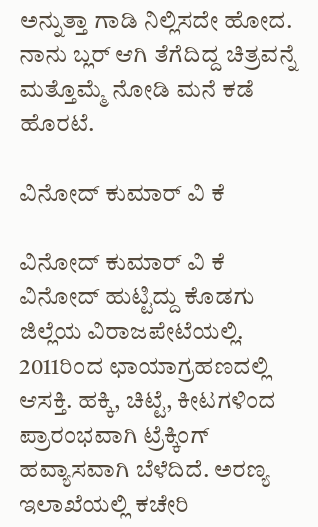ಅನ್ನುತ್ತಾ ಗಾಡಿ ನಿಲ್ಲಿಸದೇ ಹೋದ. ನಾನು ಬ್ಲರ್ ಆಗಿ ತೆಗೆದಿದ್ದ ಚಿತ್ರವನ್ನೆ ಮತ್ತೊಮ್ಮೆ ನೋಡಿ ಮನೆ ಕಡೆ ಹೊರಟೆ.

ವಿನೋದ್ ಕುಮಾರ್ ವಿ ಕೆ

ವಿನೋದ್ ಕುಮಾರ್ ವಿ ಕೆ
ವಿನೋದ್ ಹುಟ್ಟಿದ್ದು ಕೊಡಗು ಜಿಲ್ಲೆಯ ವಿರಾಜಪೇಟೆಯಲ್ಲಿ. 2011ರಿಂದ ಛಾಯಾಗ್ರಹಣದಲ್ಲಿ ಆಸಕ್ತಿ. ಹಕ್ಕಿ, ಚಿಟ್ಟೆ, ಕೀಟಗಳಿಂದ ಪ್ರಾರಂಭವಾಗಿ ಟ್ರೆಕ್ಕಿಂಗ್ ಹವ್ಯಾಸವಾಗಿ ಬೆಳೆದಿದೆ. ಅರಣ್ಯ ಇಲಾಖೆಯಲ್ಲಿ ಕಚೇರಿ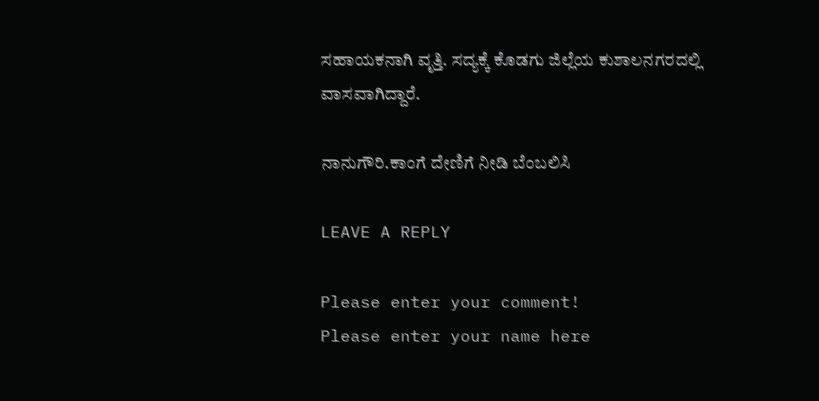ಸಹಾಯಕನಾಗಿ ವೃತ್ತಿ. ಸದ್ಯಕ್ಕೆ ಕೊಡಗು ಜಿಲ್ಲೆಯ ಕುಶಾಲನಗರದಲ್ಲಿ ವಾಸವಾಗಿದ್ದಾರೆ.

ನಾನುಗೌರಿ.ಕಾಂಗೆ ದೇಣಿಗೆ ನೀಡಿ ಬೆಂಬಲಿಸಿ

LEAVE A REPLY

Please enter your comment!
Please enter your name here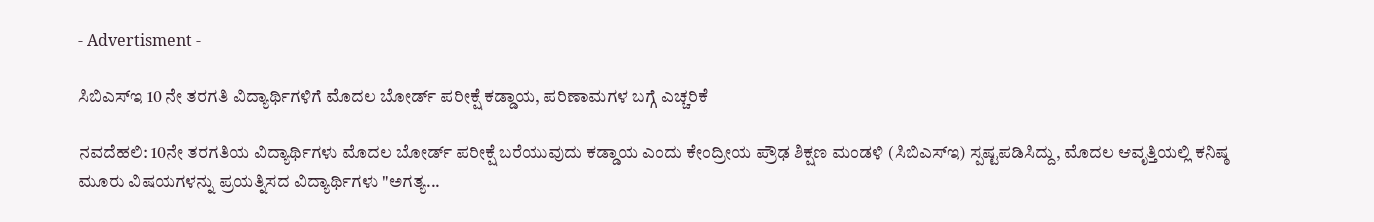- Advertisment -

ಸಿಬಿಎಸ್‌ಇ 10 ನೇ ತರಗತಿ ವಿದ್ಯಾರ್ಥಿಗಳಿಗೆ ಮೊದಲ ಬೋರ್ಡ್ ಪರೀಕ್ಷೆ ಕಡ್ಡಾಯ, ಪರಿಣಾಮಗಳ ಬಗ್ಗೆ ಎಚ್ಚರಿಕೆ

ನವದೆಹಲಿ: 10ನೇ ತರಗತಿಯ ವಿದ್ಯಾರ್ಥಿಗಳು ಮೊದಲ ಬೋರ್ಡ್ ಪರೀಕ್ಷೆ ಬರೆಯುವುದು ಕಡ್ಡಾಯ ಎಂದು ಕೇಂದ್ರೀಯ ಪ್ರೌಢ ಶಿಕ್ಷಣ ಮಂಡಳಿ (ಸಿಬಿಎಸ್‌ಇ) ಸ್ಪಷ್ಟಪಡಿಸಿದ್ದು, ಮೊದಲ ಆವೃತ್ತಿಯಲ್ಲಿ ಕನಿಷ್ಠ ಮೂರು ವಿಷಯಗಳನ್ನು ಪ್ರಯತ್ನಿಸದ ವಿದ್ಯಾರ್ಥಿಗಳು "ಅಗತ್ಯ...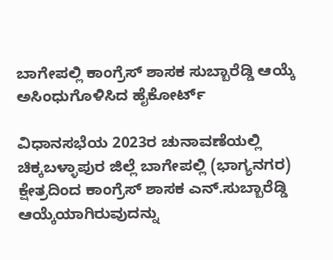ಬಾಗೇಪಲ್ಲಿ ಕಾಂಗ್ರೆಸ್‌ ಶಾಸಕ ಸುಬ್ಬಾರೆಡ್ಡಿ ಆಯ್ಕೆ ಅಸಿಂಧುಗೊಳಿಸಿದ ಹೈಕೋರ್ಟ್‌

ವಿಧಾನಸಭೆಯ 2023ರ ಚುನಾವಣೆಯಲ್ಲಿ ಚಿಕ್ಕಬಳ್ಳಾಪುರ ಜಿಲ್ಲೆ ಬಾಗೇಪಲ್ಲಿ (ಭಾಗ್ಯನಗರ) ಕ್ಷೇತ್ರದಿಂದ ಕಾಂಗ್ರೆಸ್ ಶಾಸಕ ಎನ್‌.ಸುಬ್ಬಾರೆಡ್ಡಿ ಆಯ್ಕೆಯಾಗಿರುವುದನ್ನು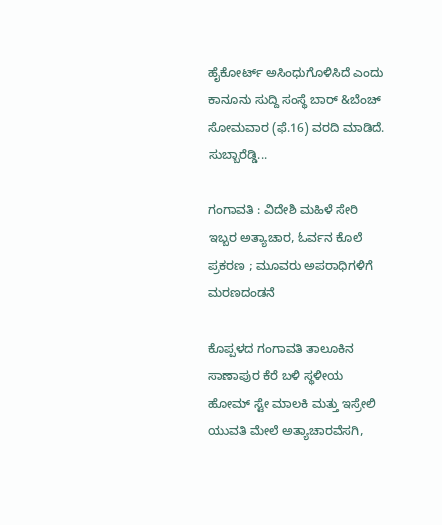ಹೈಕೋರ್ಟ್ ಅಸಿಂಧುಗೊಳಿಸಿದೆ ಎಂದು ಕಾನೂನು ಸುದ್ದಿ ಸಂಸ್ಥೆ ಬಾರ್ &ಬೆಂಚ್ ಸೋಮವಾರ (ಫೆ.16) ವರದಿ ಮಾಡಿದೆ. ಸುಬ್ಬಾರೆಡ್ಡಿ...

ಗಂಗಾವತಿ : ವಿದೇಶಿ ಮಹಿಳೆ ಸೇರಿ ಇಬ್ಬರ ಅತ್ಯಾಚಾರ, ಓರ್ವನ ಕೊಲೆ ಪ್ರಕರಣ ; ಮೂವರು ಅಪರಾಧಿಗಳಿಗೆ ಮರಣದಂಡನೆ

ಕೊಪ್ಪಳದ ಗಂಗಾವತಿ ತಾಲೂಕಿನ ಸಾಣಾಪುರ ಕೆರೆ ಬಳಿ ಸ್ಥಳೀಯ ಹೋಮ್‌ ಸ್ಟೇ ಮಾಲಕಿ ಮತ್ತು ಇಸ್ರೇಲಿ ಯುವತಿ ಮೇಲೆ ಅತ್ಯಾಚಾರವೆಸಗಿ,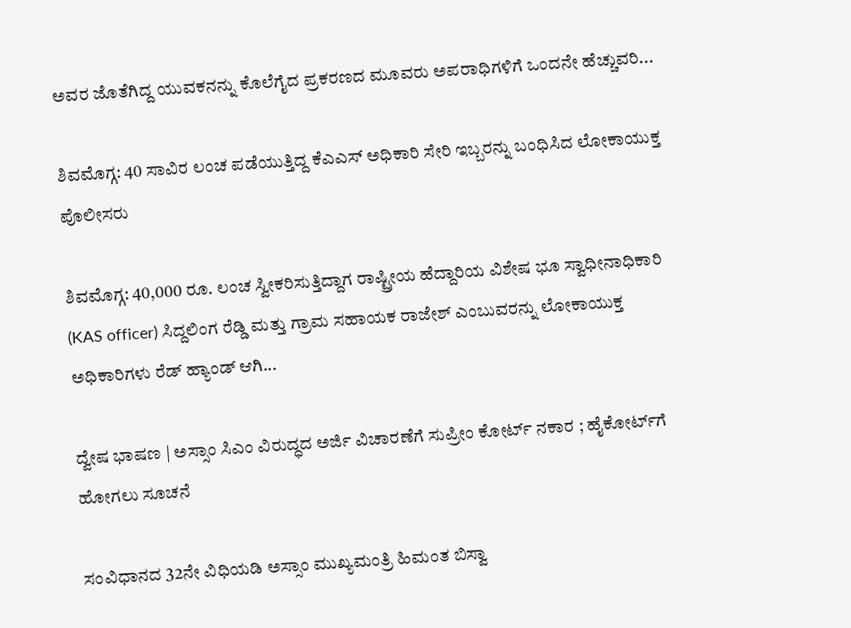ಅವರ ಜೊತೆಗಿದ್ದ ಯುವಕನನ್ನು ಕೊಲೆಗೈದ ಪ್ರಕರಣದ ಮೂವರು ಅಪರಾಧಿಗಳಿಗೆ ಒಂದನೇ ಹೆಚ್ಚುವರಿ...

ಶಿವಮೊಗ್ಗ: 40 ಸಾವಿರ ಲಂಚ ಪಡೆಯುತ್ತಿದ್ದ ಕೆಎಎಸ್ ಅಧಿಕಾರಿ ಸೇರಿ ಇಬ್ಬರನ್ನು ಬಂಧಿಸಿದ ಲೋಕಾಯುಕ್ತ ಪೊಲೀಸರು

ಶಿವಮೊಗ್ಗ: 40,000 ರೂ. ಲಂಚ ಸ್ವೀಕರಿಸುತ್ತಿದ್ದಾಗ ರಾಷ್ಟ್ರೀಯ ಹೆದ್ದಾರಿಯ ವಿಶೇಷ ಭೂ ಸ್ವಾಧೀನಾಧಿಕಾರಿ (KAS officer) ಸಿದ್ದಲಿಂಗ ರೆಡ್ಡಿ ಮತ್ತು ಗ್ರಾಮ ಸಹಾಯಕ ರಾಜೇಶ್‌ ಎಂಬುವರನ್ನು ಲೋಕಾಯುಕ್ತ ಅಧಿಕಾರಿಗಳು ರೆಡ್ ಹ್ಯಾಂಡ್ ಆಗಿ...

ದ್ವೇಷ ಭಾಷಣ | ಅಸ್ಸಾಂ ಸಿಎಂ ವಿರುದ್ಧದ ಅರ್ಜಿ ವಿಚಾರಣೆಗೆ ಸುಪ್ರೀಂ ಕೋರ್ಟ್ ನಕಾರ ; ಹೈಕೋರ್ಟ್‌ಗೆ ಹೋಗಲು ಸೂಚನೆ

ಸಂವಿಧಾನದ 32ನೇ ವಿಧಿಯಡಿ ಅಸ್ಸಾಂ ಮುಖ್ಯಮಂತ್ರಿ ಹಿಮಂತ ಬಿಸ್ವಾ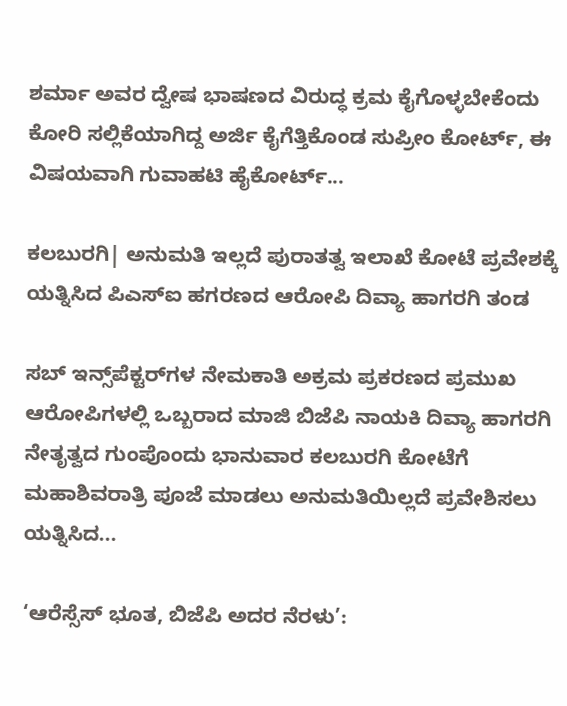ಶರ್ಮಾ ಅವರ ದ್ವೇಷ ಭಾಷಣದ ವಿರುದ್ಧ ಕ್ರಮ ಕೈಗೊಳ್ಳಬೇಕೆಂದು ಕೋರಿ ಸಲ್ಲಿಕೆಯಾಗಿದ್ದ ಅರ್ಜಿ ಕೈಗೆತ್ತಿಕೊಂಡ ಸುಪ್ರೀಂ ಕೋರ್ಟ್, ಈ ವಿಷಯವಾಗಿ ಗುವಾಹಟಿ ಹೈಕೋರ್ಟ್...

ಕಲಬುರಗಿ| ಅನುಮತಿ ಇಲ್ಲದೆ ಪುರಾತತ್ವ ಇಲಾಖೆ ಕೋಟೆ ಪ್ರವೇಶಕ್ಕೆ ಯತ್ನಿಸಿದ ಪಿಎಸ್‌ಐ ಹಗರಣದ ಆರೋಪಿ ದಿವ್ಯಾ ಹಾಗರಗಿ ತಂಡ

ಸಬ್ ಇನ್ಸ್‌ಪೆಕ್ಟರ್‌ಗಳ ನೇಮಕಾತಿ ಅಕ್ರಮ ಪ್ರಕರಣದ ಪ್ರಮುಖ ಆರೋಪಿಗಳಲ್ಲಿ ಒಬ್ಬರಾದ ಮಾಜಿ ಬಿಜೆಪಿ ನಾಯಕಿ ದಿವ್ಯಾ ಹಾಗರಗಿ ನೇತೃತ್ವದ ಗುಂಪೊಂದು ಭಾನುವಾರ ಕಲಬುರಗಿ ಕೋಟೆಗೆ ಮಹಾಶಿವರಾತ್ರಿ ಪೂಜೆ ಮಾಡಲು ಅನುಮತಿಯಿಲ್ಲದೆ ಪ್ರವೇಶಿಸಲು ಯತ್ನಿಸಿದ...

‘ಆರೆಸ್ಸೆಸ್ ಭೂತ, ಬಿಜೆಪಿ ಅದರ ನೆರಳು’: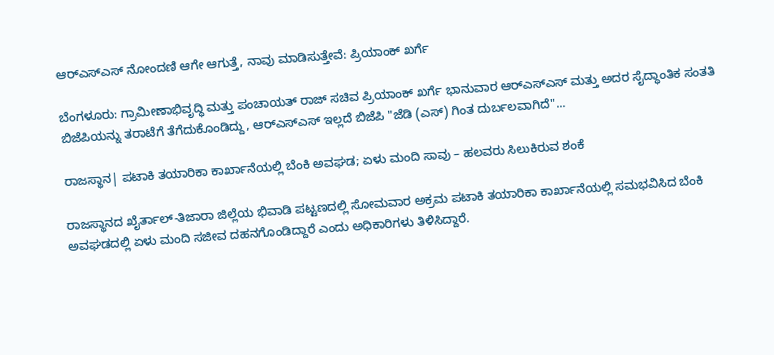ಆರ್‌ಎಸ್‌ಎಸ್ ನೋಂದಣಿ ಆಗೇ ಆಗುತ್ತೆ, ನಾವು ಮಾಡಿಸುತ್ತೇವೆ: ಪ್ರಿಯಾಂಕ್ ಖರ್ಗೆ

ಬೆಂಗಳೂರು: ಗ್ರಾಮೀಣಾಭಿವೃದ್ಧಿ ಮತ್ತು ಪಂಚಾಯತ್ ರಾಜ್ ಸಚಿವ ಪ್ರಿಯಾಂಕ್ ಖರ್ಗೆ ಭಾನುವಾರ ಆರ್‌ಎಸ್‌ಎಸ್ ಮತ್ತು ಅದರ ಸೈದ್ಧಾಂತಿಕ ಸಂತತಿ ಬಿಜೆಪಿಯನ್ನು ತರಾಟೆಗೆ ತೆಗೆದುಕೊಂಡಿದ್ದು, ಆರ್‌ಎಸ್‌ಎಸ್ ಇಲ್ಲದೆ ಬಿಜೆಪಿ "ಜೆಡಿ (ಎಸ್) ಗಿಂತ ದುರ್ಬಲವಾಗಿದೆ"...

ರಾಜಸ್ಥಾನ| ಪಟಾಕಿ ತಯಾರಿಕಾ ಕಾರ್ಖಾನೆಯಲ್ಲಿ ಬೆಂಕಿ ಅವಘಡ; ಏಳು ಮಂದಿ ಸಾವು – ಹಲವರು ಸಿಲುಕಿರುವ ಶಂಕೆ

ರಾಜಸ್ಥಾನದ ಖೈರ್ತಾಲ್-ತಿಜಾರಾ ಜಿಲ್ಲೆಯ ಭಿವಾಡಿ ಪಟ್ಟಣದಲ್ಲಿ ಸೋಮವಾರ ಅಕ್ರಮ ಪಟಾಕಿ ತಯಾರಿಕಾ ಕಾರ್ಖಾನೆಯಲ್ಲಿ ಸಮಭವಿಸಿದ ಬೆಂಕಿ ಅವಘಡದಲ್ಲಿ ಏಳು ಮಂದಿ ಸಜೀವ ದಹನಗೊಂಡಿದ್ದಾರೆ ಎಂದು ಅಧಿಕಾರಿಗಳು ತಿಳಿಸಿದ್ದಾರೆ.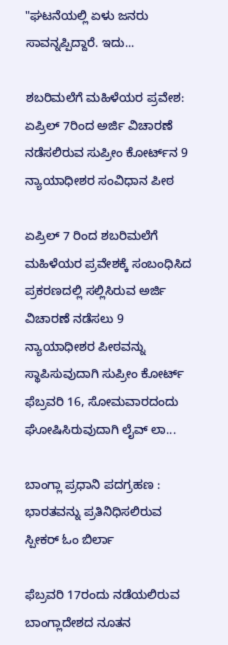"ಘಟನೆಯಲ್ಲಿ ಏಳು ಜನರು ಸಾವನ್ನಪ್ಪಿದ್ದಾರೆ. ಇದು...

ಶಬರಿಮಲೆಗೆ ಮಹಿಳೆಯರ ಪ್ರವೇಶ: ಏಪ್ರಿಲ್ 7ರಿಂದ ಅರ್ಜಿ ವಿಚಾರಣೆ ನಡೆಸಲಿರುವ ಸುಪ್ರೀಂ ಕೋರ್ಟ್‌ನ 9 ನ್ಯಾಯಾಧೀಶರ ಸಂವಿಧಾನ ಪೀಠ

ಏಪ್ರಿಲ್ 7 ರಿಂದ ಶಬರಿಮಲೆಗೆ ಮಹಿಳೆಯರ ಪ್ರವೇಶಕ್ಕೆ ಸಂಬಂಧಿಸಿದ ಪ್ರಕರಣದಲ್ಲಿ ಸಲ್ಲಿಸಿರುವ ಅರ್ಜಿ ವಿಚಾರಣೆ ನಡೆಸಲು 9 ನ್ಯಾಯಾಧೀಶರ ಪೀಠವನ್ನು ಸ್ಥಾಪಿಸುವುದಾಗಿ ಸುಪ್ರೀಂ ಕೋರ್ಟ್ ಫೆಬ್ರವರಿ 16, ಸೋಮವಾರದಂದು ಘೋಷಿಸಿರುವುದಾಗಿ ಲೈವ್ ಲಾ...

ಬಾಂಗ್ಲಾ ಪ್ರಧಾನಿ ಪದಗ್ರಹಣ : ಭಾರತವನ್ನು ಪ್ರತಿನಿಧಿಸಲಿರುವ ಸ್ಪೀಕರ್ ಓಂ ಬಿರ್ಲಾ

ಫೆಬ್ರವರಿ 17ರಂದು ನಡೆಯಲಿರುವ ಬಾಂಗ್ಲಾದೇಶದ ನೂತನ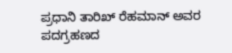ಪ್ರಧಾನಿ ತಾರಿಖ್ ರೆಹಮಾನ್ ಅವರ ಪದಗ್ರಹಣದ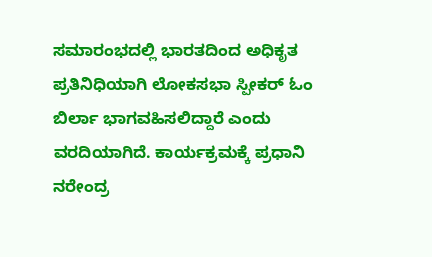ಸಮಾರಂಭದಲ್ಲಿ ಭಾರತದಿಂದ ಅಧಿಕೃತ ಪ್ರತಿನಿಧಿಯಾಗಿ ಲೋಕಸಭಾ ಸ್ಪೀಕರ್ ಓಂ ಬಿರ್ಲಾ ಭಾಗವಹಿಸಲಿದ್ದಾರೆ ಎಂದು ವರದಿಯಾಗಿದೆ. ಕಾರ್ಯಕ್ರಮಕ್ಕೆ ಪ್ರಧಾನಿ ನರೇಂದ್ರ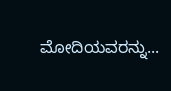ಮೋದಿಯವರನ್ನು...